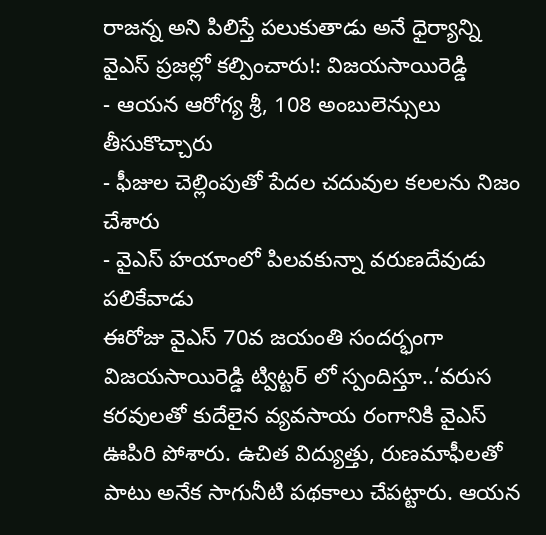రాజన్న అని పిలిస్తే పలుకుతాడు అనే ధైర్యాన్ని వైఎస్ ప్రజల్లో కల్పించారు!: విజయసాయిరెడ్డి
- ఆయన ఆరోగ్య శ్రీ, 108 అంబులెన్సులు తీసుకొచ్చారు
- ఫీజుల చెల్లింపుతో పేదల చదువుల కలలను నిజం చేశారు
- వైఎస్ హయాంలో పిలవకున్నా వరుణదేవుడు పలికేవాడు
ఈరోజు వైఎస్ 70వ జయంతి సందర్భంగా విజయసాయిరెడ్డి ట్విట్టర్ లో స్పందిస్తూ..‘వరుస కరవులతో కుదేలైన వ్యవసాయ రంగానికి వైఎస్ ఊపిరి పోశారు. ఉచిత విద్యుత్తు, రుణమాఫీలతో పాటు అనేక సాగునీటి పథకాలు చేపట్టారు. ఆయన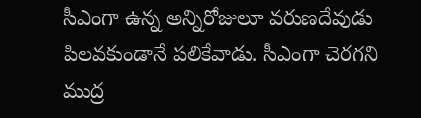సీఎంగా ఉన్న అన్నిరోజులూ వరుణదేవుడు పిలవకుండానే పలికేవాడు. సీఎంగా చెరగని ముద్ర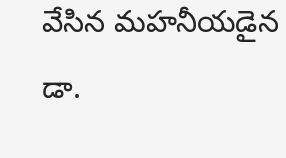వేసిన మహనీయడైన డా.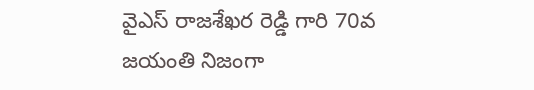వైఎస్ రాజశేఖర రెడ్డి గారి 70వ జయంతి నిజంగా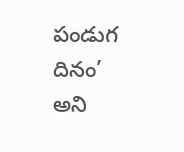పండుగ దినం’ అని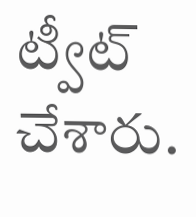ట్వీట్ చేశారు.